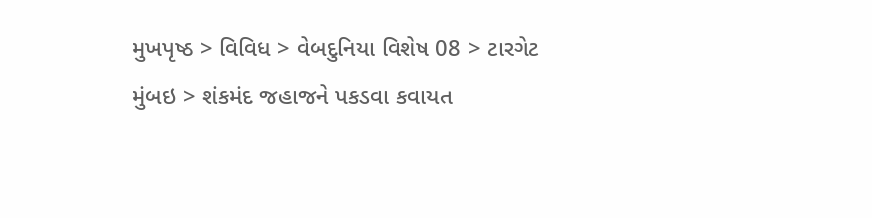મુખપૃષ્ઠ > વિવિધ > વેબદુનિયા વિશેષ 08 > ટારગેટ મુંબઇ > શંકમંદ જહાજને પકડવા કવાયત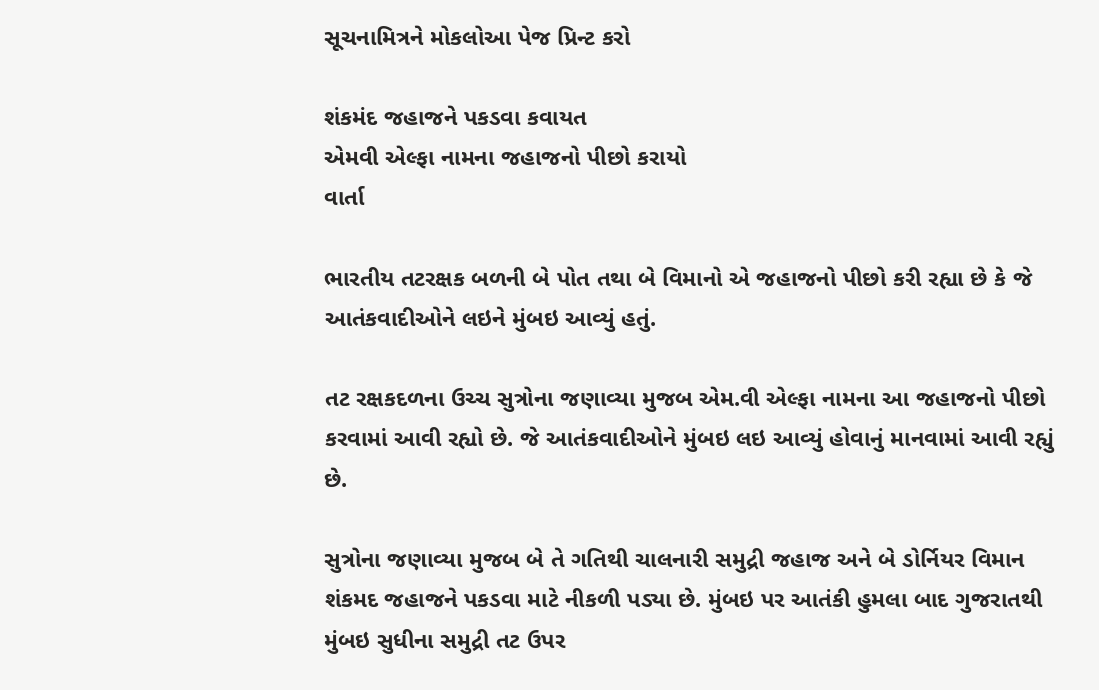સૂચનામિત્રને મોકલોઆ પેજ પ્રિન્ટ કરો

શંકમંદ જહાજને પકડવા કવાયત
એમવી એલ્ફા નામના જહાજનો પીછો કરાયો
વાર્તા

ભારતીય તટરક્ષક બળની બે પોત તથા બે વિમાનો એ જહાજનો પીછો કરી રહ્યા છે કે જે આતંકવાદીઓને લઇને મુંબઇ આવ્યું હતું.

તટ રક્ષકદળના ઉચ્ચ સુત્રોના જણાવ્યા મુજબ એમ.વી એલ્ફા નામના આ જહાજનો પીછો કરવામાં આવી રહ્યો છે. જે આતંકવાદીઓને મુંબઇ લઇ આવ્યું હોવાનું માનવામાં આવી રહ્યું છે.

સુત્રોના જણાવ્યા મુજબ બે તે ગતિથી ચાલનારી સમુદ્રી જહાજ અને બે ડોર્નિયર વિમાન શંકમદ જહાજને પકડવા માટે નીકળી પડ્યા છે. મુંબઇ પર આતંકી હુમલા બાદ ગુજરાતથી મુંબઇ સુધીના સમુદ્રી તટ ઉપર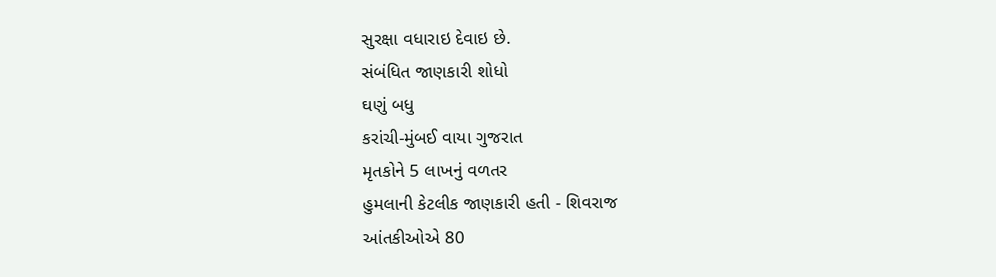સુરક્ષા વધારાઇ દેવાઇ છે.
સંબંધિત જાણકારી શોધો
ઘણું બધુ
કરાંચી-મુંબઈ વાયા ગુજરાત
મૃતકોને 5 લાખનું વળતર
હુમલાની કેટલીક જાણકારી હતી - શિવરાજ
આંતકીઓએ 80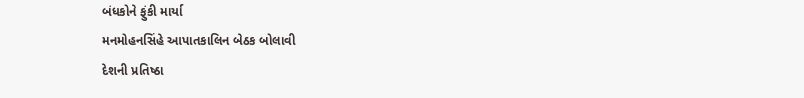બંધકોને ફુંકી માર્યા
મનમોહનસિંહે આપાતકાલિન બેઠક બોલાવી
દેશની પ્રતિષ્ઠા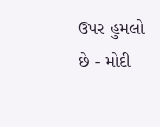ઉપર હુમલો છે - મોદી